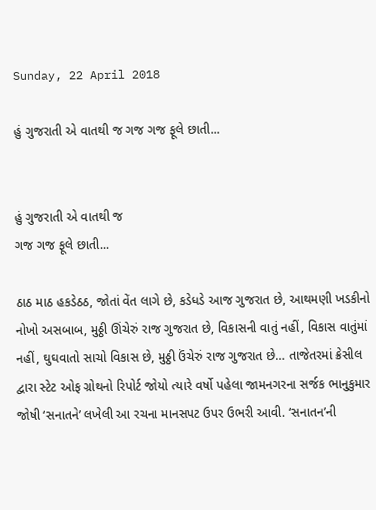Sunday, 22 April 2018

હું ગુજરાતી એ વાતથી જ ગજ ગજ ફૂલે છાતી...


હું ગુજરાતી એ વાતથી જ
ગજ ગજ ફૂલે છાતી...

ઠાઠ માઠ હકડેઠઠ, જોતાં વેંત લાગે છે, કડેધડે આજ ગુજરાત છે, આથમણી ખડકીનો નોખો અસબાબ, મુઠ્ઠી ઊંચેરું રાજ ગુજરાત છે, વિકાસની વાતું નહીં, વિકાસ વાતુંમાં નહીં, ઘુઘવાતો સાચો વિકાસ છે, મુઠ્ઠી ઉંચેરું રાજ ગુજરાત છે… તાજેતરમાં ક્રેસીલ દ્વારા સ્ટેટ ઓફ ગ્રોથનો રિપોર્ટ જોયો ત્યારે વર્ષો પહેલા જામનગરના સર્જક ભાનુકુમાર જોષી ‘સનાતને’ લખેલી આ રચના માનસપટ ઉપર ઉભરી આવી. ‘સનાતન’ની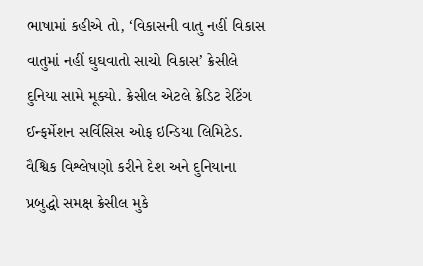ભાષામાં કહીએ તો, ‘વિકાસની વાતુ નહીં વિકાસ વાતુમાં નહીં ઘુઘવાતો સાચો વિકાસ’ ક્રેસીલે દુનિયા સામે મૂક્યો. ક્રેસીલ એટલે ક્રેડિટ રેટિંગ ઈન્ફર્મેશન સર્વિસિસ ઓફ ઇન્ડિયા લિમિટેડ. વૈશ્વિક વિશ્લેષણો કરીને દેશ અને દુનિયાના પ્રબુદ્ધો સમક્ષ ક્રેસીલ મુકે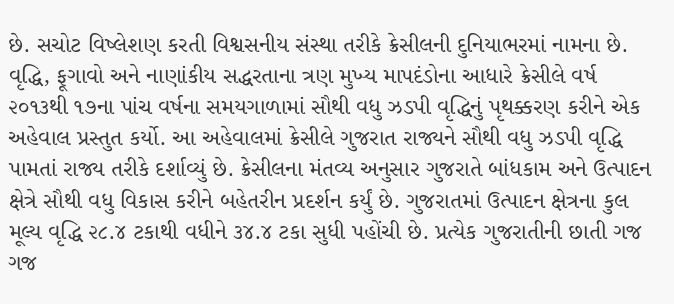છે. સચોટ વિષ્લેશણ કરતી વિશ્વસનીય સંસ્થા તરીકે ક્રેસીલની દુનિયાભરમાં નામના છે. વૃદ્ધિ, ફૂગાવો અને નાણાંકીય સદ્ધરતાના ત્રણ મુખ્ય માપદંડોના આધારે ક્રેસીલે વર્ષ ૨૦૧૩થી ૧૭ના પાંચ વર્ષના સમયગાળામાં સૌથી વધુ ઝડપી વૃદ્ધિનું પૃથક્કરણ કરીને એક અહેવાલ પ્રસ્તુત કર્યો. આ અહેવાલમાં ક્રેસીલે ગુજરાત રાજ્યને સૌથી વધુ ઝડપી વૃદ્ધિ પામતાં રાજ્ય તરીકે દર્શાવ્યું છે. ક્રેસીલના મંતવ્ય અનુસાર ગુજરાતે બાંધકામ અને ઉત્પાદન ક્ષેત્રે સૌથી વધુ વિકાસ કરીને બહેતરીન પ્રદર્શન કર્યું છે. ગુજરાતમાં ઉત્પાદન ક્ષેત્રના કુલ મૂલ્ય વૃદ્ધિ ૨૮.૪ ટકાથી વધીને ૩૪.૪ ટકા સુધી પહોંચી છે. પ્રત્યેક ગુજરાતીની છાતી ગજ ગજ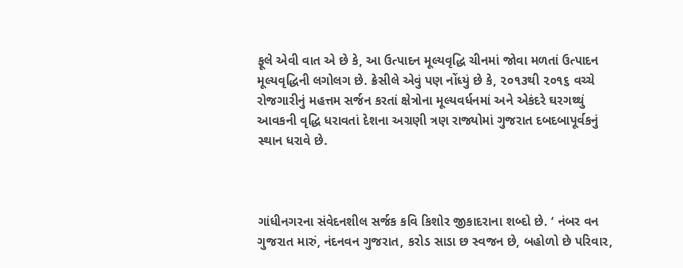ફૂલે એવી વાત એ છે કે, આ ઉત્પાદન મૂલ્યવૃદ્ધિ ચીનમાં જોવા મળતાં ઉત્પાદન મૂલ્યવૃદ્ધિની લગોલગ છે. ક્રેસીલે એવું પણ નોંધ્યું છે કે, ૨૦૧૩થી ૨૦૧૬ વચ્ચે રોજગારીનું મહત્તમ સર્જન કરતાં ક્ષેત્રોના મૂલ્યવર્ધનમાં અને એકંદરે ઘરગથ્થું આવકની વૃદ્ધિ ધરાવતાં દેશના અગ્રણી ત્રણ રાજ્યોમાં ગુજરાત દબદબાપૂર્વકનું સ્થાન ધરાવે છે.



ગાંધીનગરના સંવેદનશીલ સર્જક કવિ કિશોર જીકાદરાના શબ્દો છે. ‘ નંબર વન ગુજરાત મારું, નંદનવન ગુજરાત, કરોડ સાડા છ સ્વજન છે, બહોળો છે પરિવાર,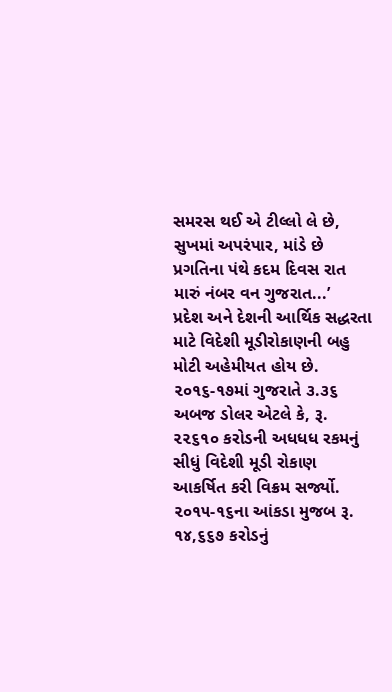સમરસ થઈ એ ટીલ્લો લે છે, સુખમાં અપરંપાર, માંડે છે પ્રગતિના પંથે કદમ દિવસ રાત મારું નંબર વન ગુજરાત...’
પ્રદેશ અને દેશની આર્થિક સદ્ધરતા માટે વિદેશી મૂડીરોકાણની બહુ મોટી અહેમીયત હોય છે. ૨૦૧૬-૧૭માં ગુજરાતે ૩.૩૬ અબજ ડોલર એટલે કે, રૂ. ૨૨૬૧૦ કરોડની અધધધ રકમનું સીધું વિદેશી મૂડી રોકાણ આકર્ષિત કરી વિક્રમ સર્જ્યો. ૨૦૧૫-૧૬ના આંકડા મુજબ રૂ. ૧૪,૬૬૭ કરોડનું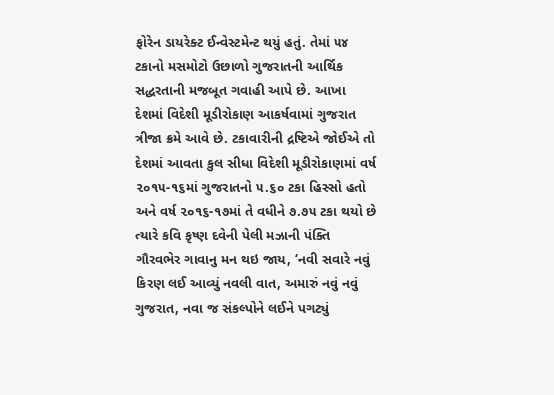ફોરેન ડાયરેક્ટ ઈન્વેસ્ટમેન્ટ થયું હતું. તેમાં ૫૪ ટકાનો મસમોટો ઉછાળો ગુજરાતની આર્થિક સદ્ધરતાની મજબૂત ગવાહી આપે છે. આખા દેશમાં વિદેશી મૂડીરોકાણ આકર્ષવામાં ગુજરાત ત્રીજા ક્રમે આવે છે. ટકાવારીની દ્રષ્ટિએ જોઈએ તો દેશમાં આવતા કુલ સીધા વિદેશી મૂડીરોકાણમાં વર્ષ ૨૦૧૫-૧૬માં ગુજરાતનો ૫.૬૦ ટકા હિસ્સો હતો અને વર્ષ ૨૦૧૬-૧૭માં તે વધીને ૭.૭૫ ટકા થયો છે ત્યારે કવિ કૃષ્ણ દવેની પેલી મઝાની પંક્તિ ગૌરવભેર ગાવાનુ મન થઇ જાય, ‘નવી સવારે નવું કિરણ લઈ આવ્યું નવલી વાત, અમારું નવું નવું ગુજરાત, નવા જ સંકલ્પોને લઈને પગટ્યું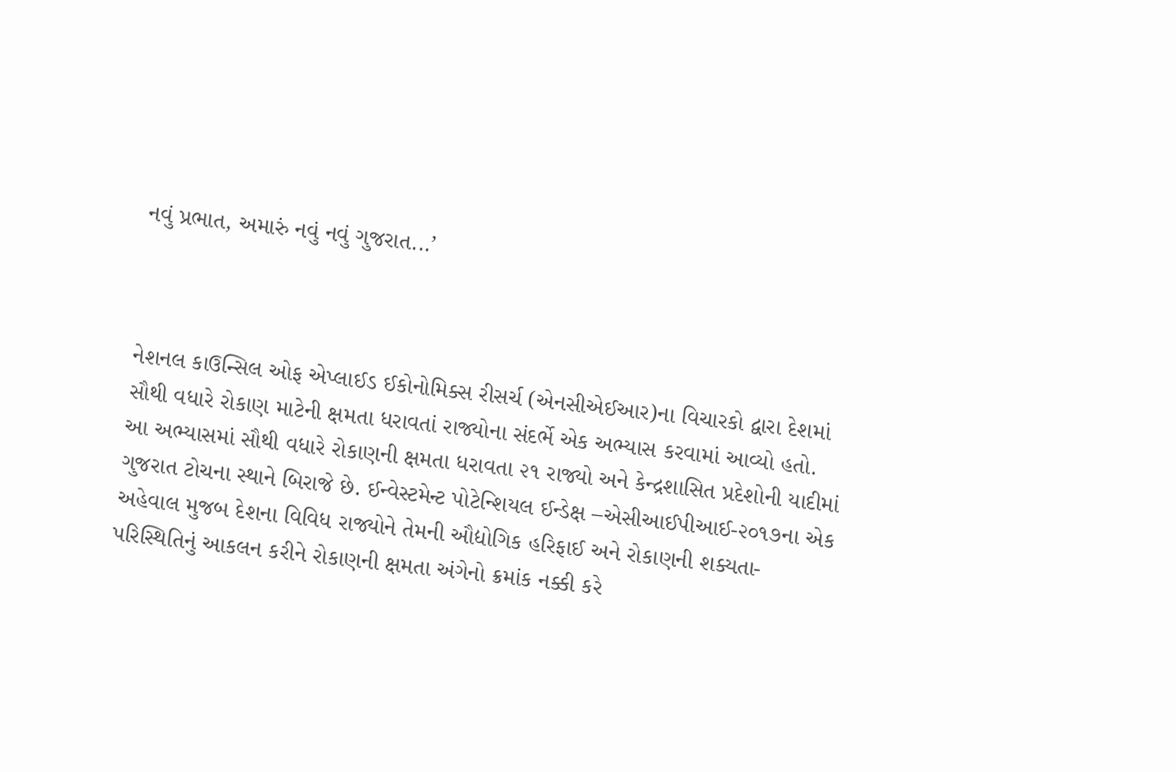નવું પ્રભાત, અમારું નવું નવું ગુજરાત...’



નેશનલ કાઉન્સિલ ઓફ એપ્લાઈડ ઈકોનોમિક્સ રીસર્ચ (એનસીએઈઆર)ના વિચારકો દ્વારા દેશમાં સૌથી વધારે રોકાણ માટેની ક્ષમતા ધરાવતાં રાજ્યોના સંદર્ભે એક અભ્યાસ કરવામાં આવ્યો હતો. આ અભ્યાસમાં સૌથી વધારે રોકાણની ક્ષમતા ધરાવતા ૨૧ રાજ્યો અને કેન્દ્રશાસિત પ્રદેશોની યાદીમાં ગુજરાત ટોચના સ્થાને બિરાજે છે. ઈન્વેસ્ટમેન્ટ પોટેન્શિયલ ઈન્ડેક્ષ –એસીઆઈપીઆઈ-૨૦૧૭ના એક અહેવાલ મુજબ દેશના વિવિધ રાજ્યોને તેમની ઔદ્યોગિક હરિફાઈ અને રોકાણની શક્યતા-પરિસ્થિતિનું આકલન કરીને રોકાણની ક્ષમતા અંગેનો ક્રમાંક નક્કી કરે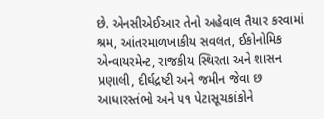છે. એનસીએઈઆર તેનો અહેવાલ તૈયાર કરવામાં શ્રમ, આંતરમાળખાકીય સવલત, ઈકોનોમિક એન્વાયરમેન્ટ, રાજકીય સ્થિરતા અને શાસન પ્રણાલી, દીર્ઘદ્રષ્ટી અને જમીન જેવા છ આધારસ્તંભો અને ૫૧ પેટાસૂચકાંકોને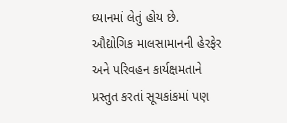ધ્યાનમાં લેતું હોય છે.
ઔદ્યોગિક માલસામાનની હેરફેર અને પરિવહન કાર્યક્ષમતાને પ્રસ્તુત કરતાં સૂચકાંકમાં પણ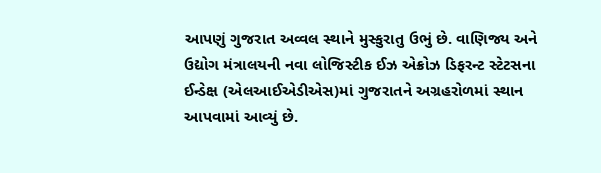આપણું ગુજરાત અવ્વલ સ્થાને મુસ્કુરાતુ ઉભું છે. વાણિજ્ય અને ઉદ્યોગ મંત્રાલયની નવા લોજિસ્ટીક ઈઝ એક્રોઝ ડિફરન્ટ સ્ટેટસના ઈન્ડેક્ષ (એલઆઈએડીએસ)માં ગુજરાતને અગ્રહરોળમાં સ્થાન આપવામાં આવ્યું છે.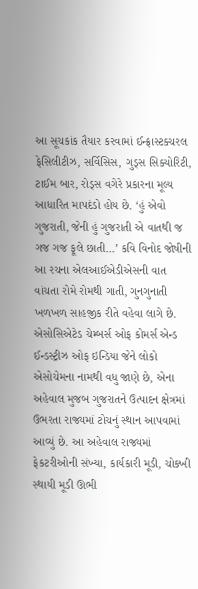આ સૂચકાંક તૈયાર કરવામાં ઈન્ફ્રાસ્ટક્ચરલ ફેસિલીટીઝ, સર્વિસિસ, ગુડ્સ સિક્યોરિટી, ટાઈમ બાર, રોડ્સ વગેરે પ્રકારના મૂલ્ય આધારિત માપદંડો હોય છે. ‘હું એવો ગુજરાતી, જેની હું ગુજરાતી એ વાતથી જ ગજ ગજ ફૂલે છાતી...’ કવિ વિનોદ જોષીની આ રચના એલઆઈએડીએસની વાત વાંચતા રોમે રોમથી ગાતી, ગુનગુનાતી ખળખળ સાહજીક રીતે વહેવા લાગે છે.
એસોસિએટેડ ચેમ્બર્સ ઓફ કોમર્સ એન્ડ ઈન્ડસ્ટ્રીઝ ઓફ ઇન્ડિયા જેને લોકો એસોચેમના નામથી વધુ જાણે છે, એના અહેવાલ મુજબ ગુજરાતને ઉત્પાદન ક્ષેત્રમાં ઉભરતા રાજ્યમાં ટોચનું સ્થાન આપવામાં આવ્યું છે. આ અહેવાલ રાજ્યમાં ફેકટરીઓની સંખ્યા, કાર્યકારી મૂડી, ચોક્ખી સ્થાયી મૂડી ઊભી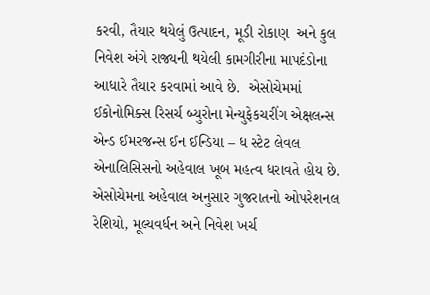કરવી, તૈયાર થયેલું ઉત્પાદન, મૂડી રોકાણ  અને કુલ નિવેશ અંગે રાજ્યની થયેલી કામગીરીના માપદંડોના આધારે તૈયાર કરવામાં આવે છે.  એસોચેમમાં ઈકોનોમિક્સ રિસર્ચ બ્યુરોના મેન્યુફેકચરીંગ એક્ષલન્સ એન્ડ ઈમરજન્સ ઈન ઈન્ડિયા – ધ સ્ટેટ લેવલ એનાલિસિસનો અહેવાલ ખૂબ મહત્વ ધરાવતે હોય છે. એસોચેમના અહેવાલ અનુસાર ગુજરાતનો ઓપરેશનલ રેશિયો, મૂલ્યવર્ધન અને નિવેશ ખર્ચ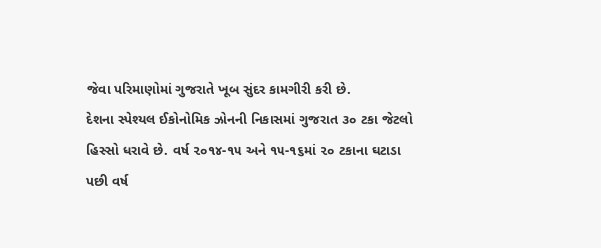જેવા પરિમાણોમાં ગુજરાતે ખૂબ સુંદર કામગીરી કરી છે.
દેશના સ્પેશ્યલ ઈકોનોમિક ઝોનની નિકાસમાં ગુજરાત ૩૦ ટકા જેટલો હિસ્સો ધરાવે છે. વર્ષ ૨૦૧૪-૧૫ અને ૧૫-૧૬માં ૨૦ ટકાના ઘટાડા પછી વર્ષ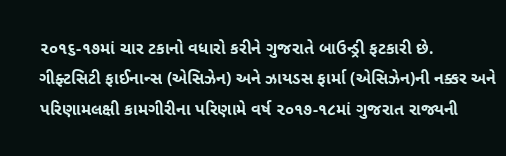૨૦૧૬-૧૭માં ચાર ટકાનો વધારો કરીને ગુજરાતે બાઉન્ડ્રી ફટકારી છે. ગીફ્ટસિટી ફાઈનાન્સ (એસિઝેન) અને ઝાયડસ ફાર્મા (એસિઝેન)ની નક્કર અને પરિણામલક્ષી કામગીરીના પરિણામે વર્ષ ૨૦૧૭-૧૮માં ગુજરાત રાજ્યની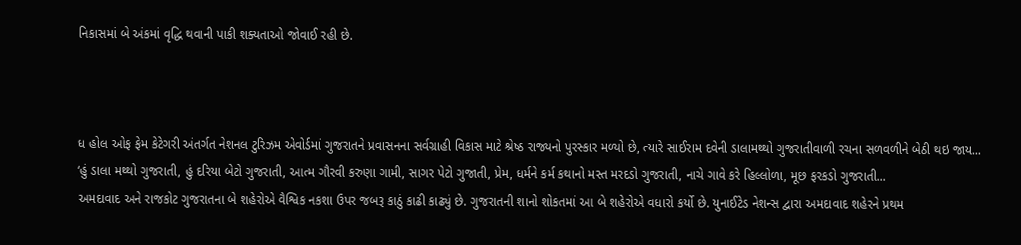નિકાસમાં બે અંકમાં વૃદ્ધિ થવાની પાકી શક્યતાઓ જોવાઈ રહી છે.



ધ હોલ ઓફ ફેમ કેટેગરી અંતર્ગત નેશનલ ટુરિઝમ એવોર્ડમાં ગુજરાતને પ્રવાસનના સર્વગ્રાહી વિકાસ માટે શ્રેષ્ઠ રાજ્યનો પુરસ્કાર મળ્યો છે, ત્યારે સાઈરામ દવેની ડાલામથ્થો ગુજરાતીવાળી રચના સળવળીને બેઠી થઇ જાય...
‘હું ડાલા મથ્થો ગુજરાતી, હું દરિયા બેટો ગુજરાતી, આત્મ ગૌરવી કરુણા ગામી, સાગર પેટો ગુજાતી, પ્રેમ, ધર્મને કર્મ કથાનો મસ્ત મરદડો ગુજરાતી, નાચે ગાવે કરે હિલ્લોળા, મૂછ ફરકડો ગુજરાતી...
અમદાવાદ અને રાજકોટ ગુજરાતના બે શહેરોએ વૈશ્વિક નકશા ઉપર જબરૂ કાઠું કાઢી કાઢ્યું છે. ગુજરાતની શાનો શોકતમાં આ બે શહેરોએ વધારો કર્યો છે. યુનાઈટેડ નેશન્સ દ્વારા અમદાવાદ શહેરને પ્રથમ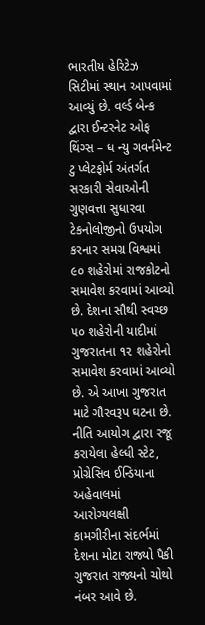ભારતીય હેરિટેઝ સિટીમાં સ્થાન આપવામાં આવ્યું છે. વર્લ્ડ બેન્ક દ્વારા ઈન્ટરનેટ ઓફ થિંગ્સ – ધ ન્યુ ગવર્નમેન્ટ ટુ પ્લેટફોર્મ અંતર્ગત સરકારી સેવાઓની ગુણવત્તા સુધારવા ટેકનોલોજીનો ઉપયોગ કરનાર સમગ્ર વિશ્વમાં ૯૦ શહેરોમાં રાજકોટનો સમાવેશ કરવામાં આવ્યો છે. દેશના સૌથી સ્વચ્છ ૫૦ શહેરોની યાદીમાં ગુજરાતના ૧૨ શહેરોનો સમાવેશ કરવામાં આવ્યો છે. એ આખા ગુજરાત માટે ગૌરવરૂપ ઘટના છે. નીતિ આયોગ દ્વારા રજૂ કરાયેલા હેલ્ધી સ્ટેટ, પ્રોગ્રેસિવ ઈન્ડિયાના અહેવાલમાં આરોગ્યલક્ષી કામગીરીના સંદર્ભમાં દેશના મોટા રાજ્યો પૈકી ગુજરાત રાજ્યનો ચોથો નંબર આવે છે.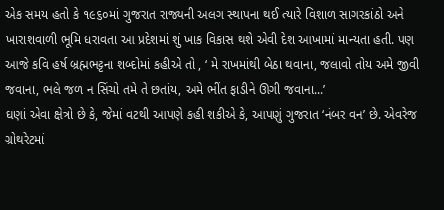એક સમય હતો કે ૧૯૬૦માં ગુજરાત રાજ્યની અલગ સ્થાપના થઈ ત્યારે વિશાળ સાગરકાંઠો અને ખારાશવાળી ભૂમિ ધરાવતા આ પ્રદેશમાં શું ખાક વિકાસ થશે એવી દેશ આખામાં માન્યતા હતી. પણ આજે કવિ હર્ષ બ્રહ્મભટ્ટના શબ્દોમાં કહીએ તો , ‘ મે રાખમાંથી બેઠા થવાના, જલાવો તોય અમે જીવી જવાના, ભલે જળ ન સિંચો તમે તે છતાંય, અમે ભીંત ફાડીને ઊગી જવાના...’
ઘણાં એવા ક્ષેત્રો છે કે, જેમાં વટથી આપણે કહી શકીએ કે, આપણું ગુજરાત ‘નંબર વન’ છે. એવરેજ ગ્રોથરેટમાં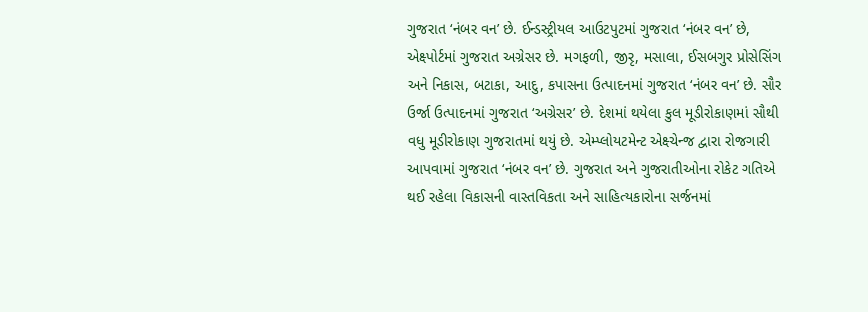ગુજરાત ‘નંબર વન’ છે. ઈન્ડસ્ટ્રીયલ આઉટપુટમાં ગુજરાત ‘નંબર વન’ છે, એક્ષ્પોર્ટમાં ગુજરાત અગ્રેસર છે. મગફળી, જીરૃ, મસાલા, ઈસબગુર પ્રોસેસિંગ અને નિકાસ, બટાકા, આદુ, કપાસના ઉત્પાદનમાં ગુજરાત ‘નંબર વન’ છે. સૌર ઉર્જા ઉત્પાદનમાં ગુજરાત ‘અગ્રેસર’ છે. દેશમાં થયેલા કુલ મૂડીરોકાણમાં સૌથી વધુ મૂડીરોકાણ ગુજરાતમાં થયું છે. એમ્પ્લોયટમેન્ટ એક્ષ્ચેન્જ દ્વારા રોજગારી આપવામાં ગુજરાત ‘નંબર વન’ છે. ગુજરાત અને ગુજરાતીઓના રોકેટ ગતિએ થઈ રહેલા વિકાસની વાસ્તવિકતા અને સાહિત્યકારોના સર્જનમાં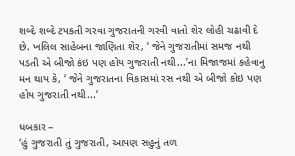શબ્દે શબ્દે ટપકતી ગરવા ગુજરાતની ગરવી વાતો શેર લોહી ચઢાવી દે છે. ખલિલ સાહેબના જાણિતા શેર, ‘ જેને ગુજરાતીમાં સમજ નથી પડતી એ બીજો કંઇ પણ હોય ગુજરાતી નથી...’ના મિજાજમાં કહેવાનુ મન થાય કે, ‘ જેને ગુજરાતના વિકાસમાં રસ નથી એ બીજો કોઇ પણ હોય ગુજરાતી નથી...’

ધબકાર –
‘હું ગુજરાતી તું ગુજરાતી, આપણ સહુનું તળ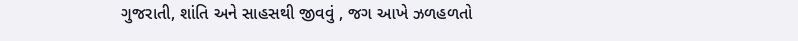ગુજરાતી, શાંતિ અને સાહસથી જીવવું , જગ આખે ઝળહળતો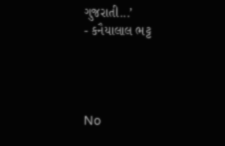ગુજરાતી...’
- કનૈયાલાલ ભટ્ટ




No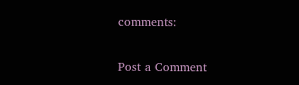comments:

Post a Comment